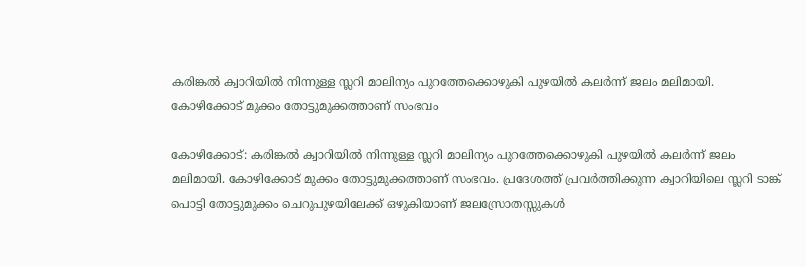കരിങ്കല്‍ ക്വാറിയില്‍ നിന്നുള്ള സ്ലറി മാലിന്യം പുറത്തേക്കൊഴുകി പുഴയില്‍ കലര്‍ന്ന് ജലം മലിമായി. കോഴിക്കോട് മുക്കം തോട്ടുമുക്കത്താണ് സംഭവം

കോഴിക്കോട്: കരിങ്കല്‍ ക്വാറിയില്‍ നിന്നുള്ള സ്ലറി മാലിന്യം പുറത്തേക്കൊഴുകി പുഴയില്‍ കലര്‍ന്ന് ജലം മലിമായി. കോഴിക്കോട് മുക്കം തോട്ടുമുക്കത്താണ് സംഭവം. പ്രദേശത്ത് പ്രവര്‍ത്തിക്കുന്ന ക്വാറിയിലെ സ്ലറി ടാങ്ക് പൊട്ടി തോട്ടുമുക്കം ചെറുപുഴയിലേക്ക് ഒഴുകിയാണ് ജലസ്രോതസ്സുകള്‍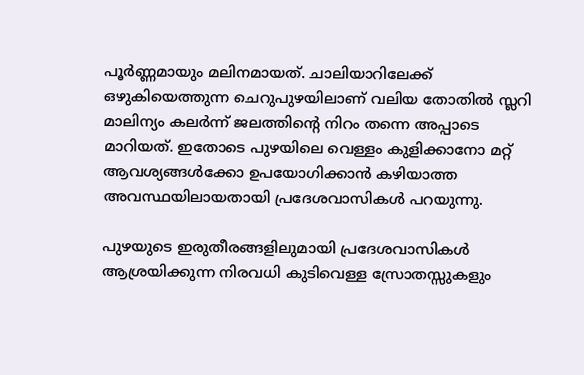പൂര്‍ണ്ണമായും മലിനമായത്. ചാലിയാറിലേക്ക് ഒഴുകിയെത്തുന്ന ചെറുപുഴയിലാണ് വലിയ തോതില്‍ സ്ലറി മാലിന്യം കലര്‍ന്ന് ജലത്തിന്‍റെ നിറം തന്നെ അപ്പാടെ മാറിയത്. ഇതോടെ പുഴയിലെ വെള്ളം കുളിക്കാനോ മറ്റ് ആവശ്യങ്ങള്‍ക്കോ ഉപയോഗിക്കാന്‍ കഴിയാത്ത അവസ്ഥയിലായതായി പ്രദേശവാസികള്‍ പറയുന്നു.

പുഴയുടെ ഇരുതീരങ്ങളിലുമായി പ്രദേശവാസികള്‍ ആശ്രയിക്കുന്ന നിരവധി കുടിവെള്ള സ്രോതസ്സുകളും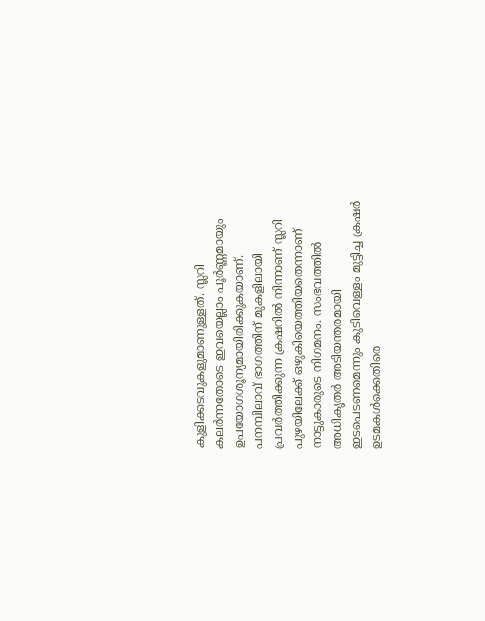കുളിക്കടവുകളുമാണുള്ളത്. സ്ലറി കലര്‍ന്നതോടെ ഇവയെല്ലാം പൂര്‍ണ്ണമായും ഉപയോഗശൂന്യമായിരിക്കുകയാണ്. പനമ്പിലാവ് ഭാഗത്തിന് മുകളിലായി പ്രവര്‍ത്തിക്കുന്ന ക്രഷറില്‍ നിന്നാണ് സ്ലറി പുഴയിലേക്ക് ഒഴുകിയെത്തിയതെന്നാണ് നാട്ടുകാരുടെ നിഗമനം. സംഭവത്തില്‍ അധികൃതര്‍ അടിയന്തരമായി ഇടപെടണമെന്നും കുടിവെള്ളം മുട്ടിച്ച ക്രഷര്‍ ഉടമകള്‍ക്കെതിരെ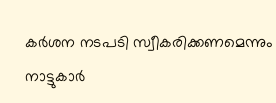കര്‍ശന നടപടി സ്വീകരിക്കണമെന്നും നാട്ടുകാര്‍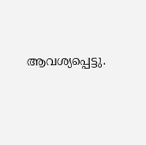ആവശ്യപ്പെട്ടു.